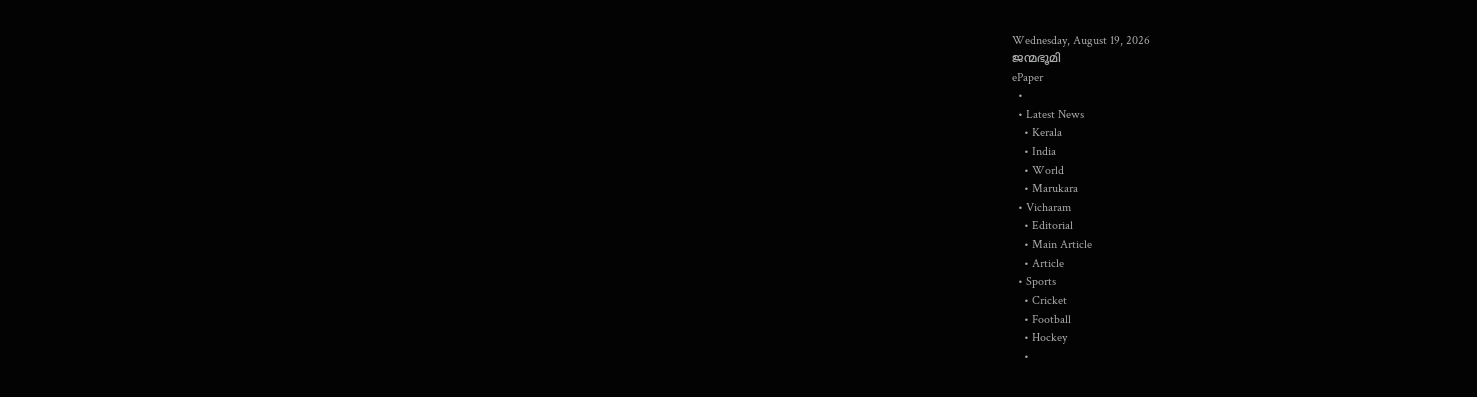Wednesday, August 19, 2026
ജന്മഭൂമി
ePaper
  •
  • Latest News
    • Kerala
    • India
    • World
    • Marukara
  • Vicharam
    • Editorial
    • Main Article
    • Article
  • Sports
    • Cricket
    • Football
    • Hockey
    •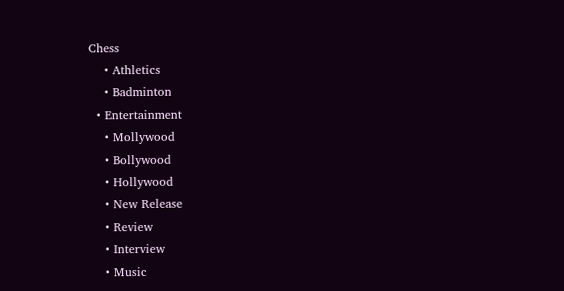Chess
    • Athletics
    • Badminton
  • Entertainment
    • Mollywood
    • Bollywood
    • Hollywood
    • New Release
    • Review
    • Interview
    • Music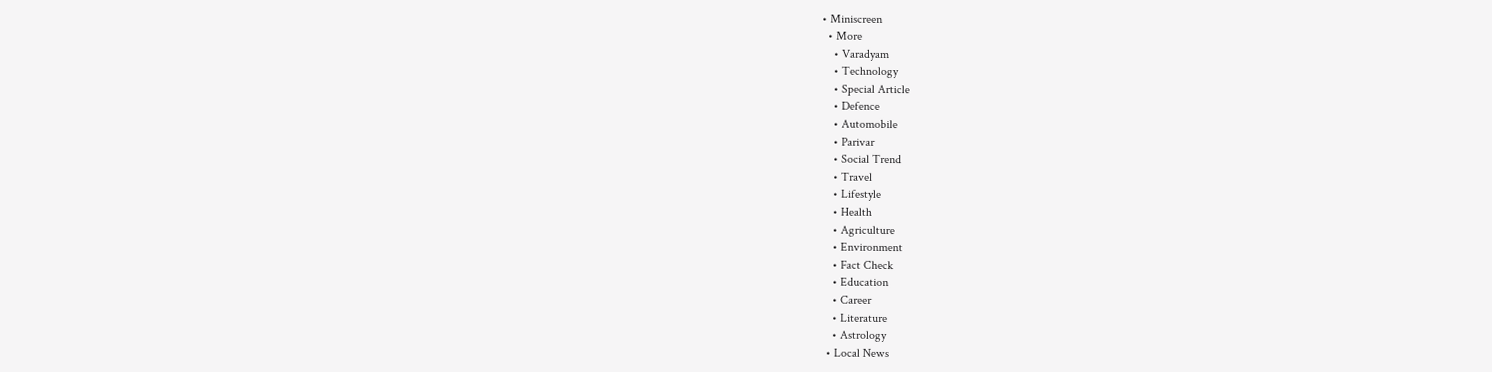• Miniscreen
  • More
    • Varadyam
    • Technology
    • Special Article
    • Defence
    • Automobile
    • Parivar
    • Social Trend
    • Travel
    • Lifestyle
    • Health
    • Agriculture
    • Environment
    • Fact Check
    • Education
    • Career
    • Literature
    • Astrology
  • Local News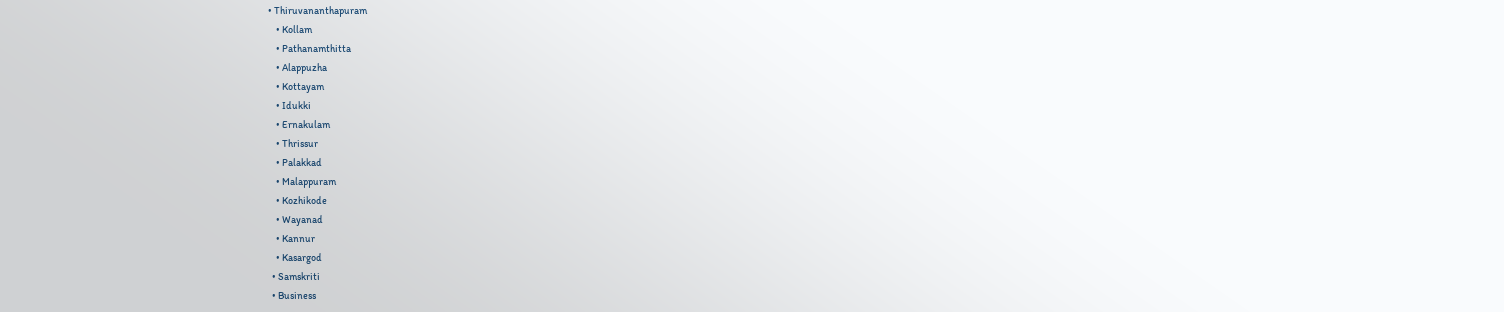• Thiruvananthapuram
    • Kollam
    • Pathanamthitta
    • Alappuzha
    • Kottayam
    • Idukki
    • Ernakulam
    • Thrissur
    • Palakkad
    • Malappuram
    • Kozhikode
    • Wayanad
    • Kannur
    • Kasargod
  • Samskriti
  • Business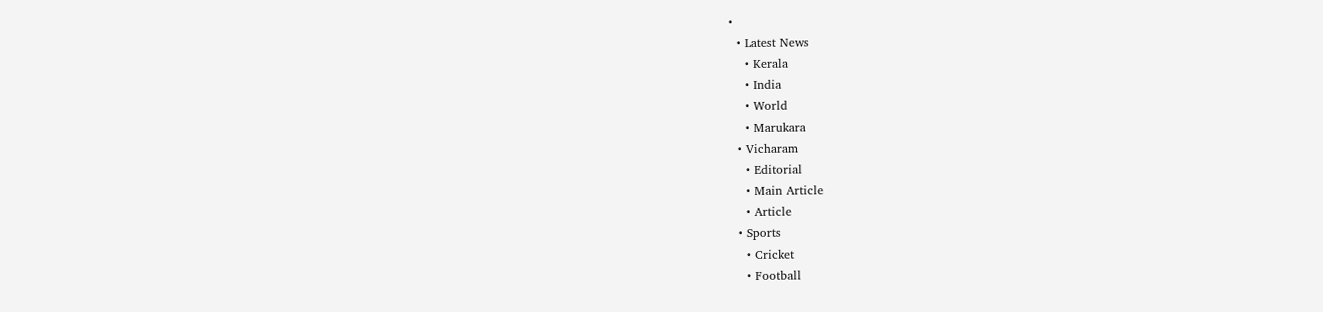•
  • Latest News
    • Kerala
    • India
    • World
    • Marukara
  • Vicharam
    • Editorial
    • Main Article
    • Article
  • Sports
    • Cricket
    • Football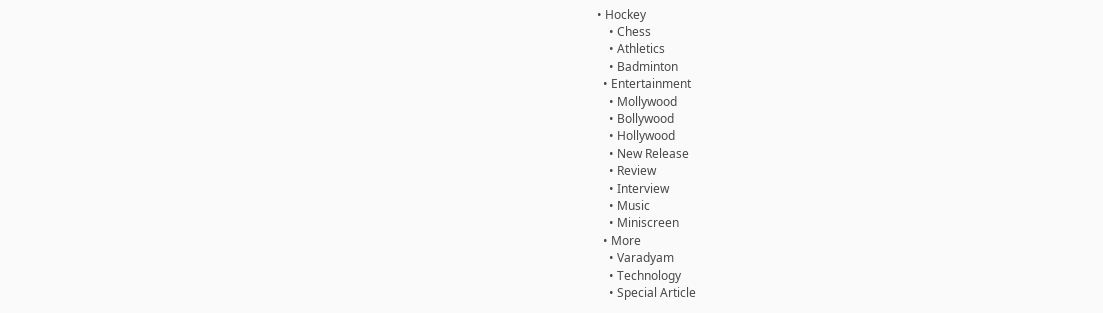• Hockey
    • Chess
    • Athletics
    • Badminton
  • Entertainment
    • Mollywood
    • Bollywood
    • Hollywood
    • New Release
    • Review
    • Interview
    • Music
    • Miniscreen
  • More
    • Varadyam
    • Technology
    • Special Article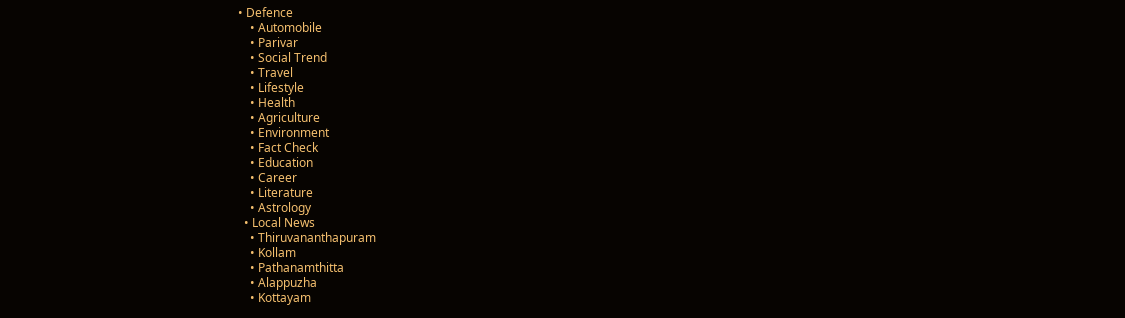• Defence
    • Automobile
    • Parivar
    • Social Trend
    • Travel
    • Lifestyle
    • Health
    • Agriculture
    • Environment
    • Fact Check
    • Education
    • Career
    • Literature
    • Astrology
  • Local News
    • Thiruvananthapuram
    • Kollam
    • Pathanamthitta
    • Alappuzha
    • Kottayam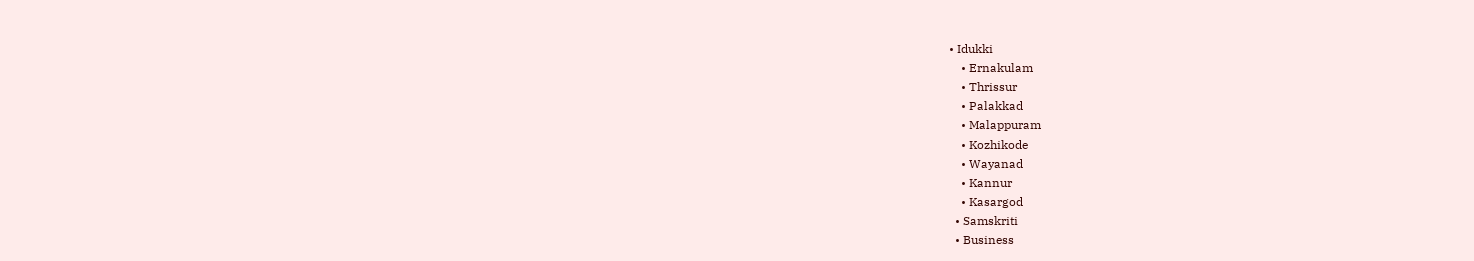• Idukki
    • Ernakulam
    • Thrissur
    • Palakkad
    • Malappuram
    • Kozhikode
    • Wayanad
    • Kannur
    • Kasargod
  • Samskriti
  • Business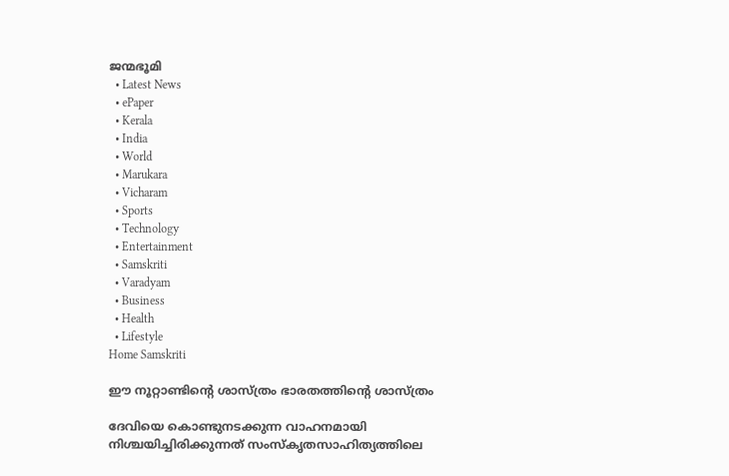ജന്മഭൂമി
  • Latest News
  • ePaper
  • Kerala
  • India
  • World
  • Marukara
  • Vicharam
  • Sports
  • Technology
  • Entertainment
  • Samskriti
  • Varadyam
  • Business
  • Health
  • Lifestyle
Home Samskriti

ഈ നൂറ്റാണ്ടിന്റെ ശാസ്ത്രം ഭാരതത്തിന്റെ ശാസ്ത്രം

ദേവിയെ കൊണ്ടുനടക്കുന്ന വാഹനമായി നിശ്ചയിച്ചിരിക്കുന്നത് സംസ്‌കൃതസാഹിത്യത്തിലെ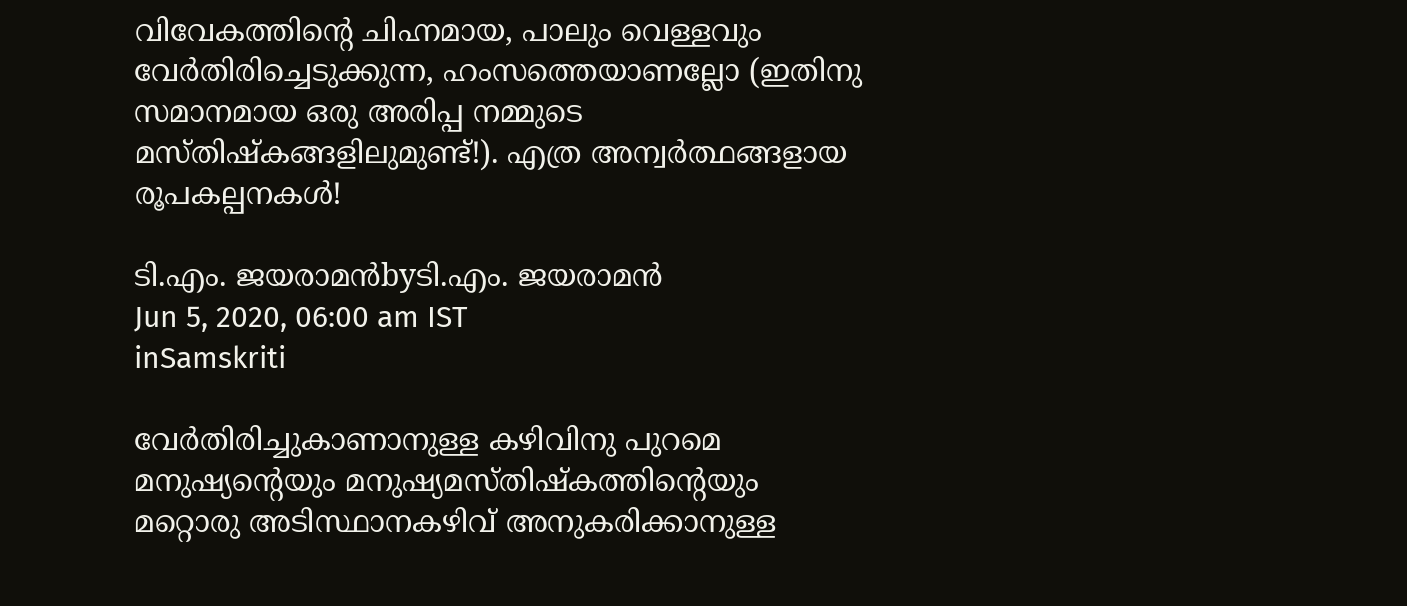വിവേകത്തിന്റെ ചിഹ്നമായ, പാലും വെള്ളവും വേര്‍തിരിച്ചെടുക്കുന്ന, ഹംസത്തെയാണല്ലോ (ഇതിനു സമാനമായ ഒരു അരിപ്പ നമ്മുടെ മസ്തിഷ്‌കങ്ങളിലുമുണ്ട്!). എത്ര അന്വര്‍ത്ഥങ്ങളായ രൂപകല്പനകള്‍!

ടി.എം. ജയരാമന്‍byടി.എം. ജയരാമന്‍
Jun 5, 2020, 06:00 am IST
inSamskriti

വേര്‍തിരിച്ചുകാണാനുള്ള കഴിവിനു പുറമെ മനുഷ്യന്റെയും മനുഷ്യമസ്തിഷ്‌കത്തിന്റെയും മറ്റൊരു അടിസ്ഥാനകഴിവ് അനുകരിക്കാനുള്ള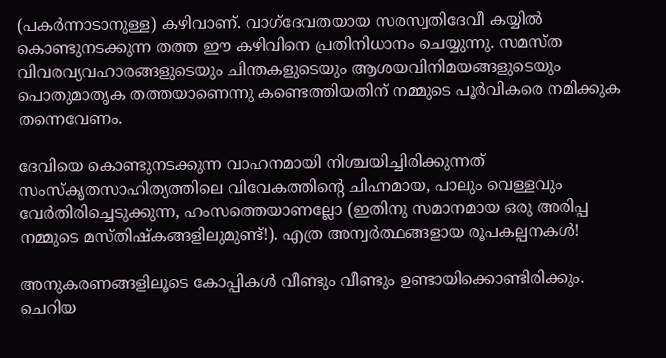(പകര്‍ന്നാടാനുള്ള) കഴിവാണ്. വാഗ്‌ദേവതയായ സരസ്വതിദേവീ കയ്യില്‍ കൊണ്ടുനടക്കുന്ന തത്ത ഈ കഴിവിനെ പ്രതിനിധാനം ചെയ്യുന്നു. സമസ്ത വിവരവ്യവഹാരങ്ങളുടെയും ചിന്തകളുടെയും ആശയവിനിമയങ്ങളുടെയും പൊതുമാതൃക തത്തയാണെന്നു കണ്ടെത്തിയതിന് നമ്മുടെ പൂര്‍വികരെ നമിക്കുക തന്നെവേണം.

ദേവിയെ കൊണ്ടുനടക്കുന്ന വാഹനമായി നിശ്ചയിച്ചിരിക്കുന്നത് സംസ്‌കൃതസാഹിത്യത്തിലെ വിവേകത്തിന്റെ ചിഹ്നമായ, പാലും വെള്ളവും വേര്‍തിരിച്ചെടുക്കുന്ന, ഹംസത്തെയാണല്ലോ (ഇതിനു സമാനമായ ഒരു അരിപ്പ നമ്മുടെ മസ്തിഷ്‌കങ്ങളിലുമുണ്ട്!). എത്ര അന്വര്‍ത്ഥങ്ങളായ രൂപകല്പനകള്‍!

അനുകരണങ്ങളിലൂടെ കോപ്പികള്‍ വീണ്ടും വീണ്ടും ഉണ്ടായിക്കൊണ്ടിരിക്കും. ചെറിയ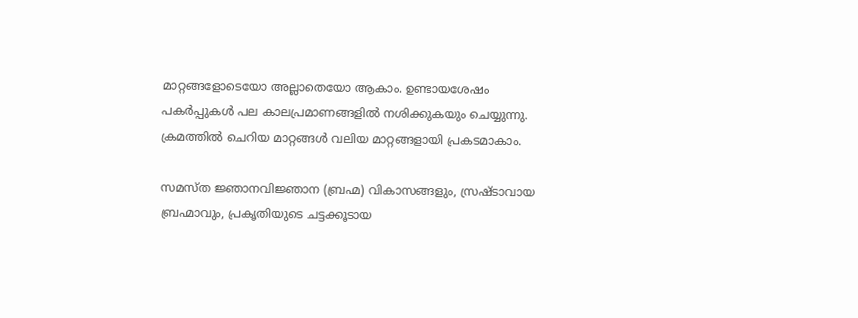മാറ്റങ്ങളോടെയോ അല്ലാതെയോ ആകാം. ഉണ്ടായശേഷം പകര്‍പ്പുകള്‍ പല കാലപ്രമാണങ്ങളില്‍ നശിക്കുകയും ചെയ്യുന്നു. ക്രമത്തില്‍ ചെറിയ മാറ്റങ്ങള്‍ വലിയ മാറ്റങ്ങളായി പ്രകടമാകാം.

സമസ്ത ജ്ഞാനവിജ്ഞാന (ബ്രഹ്മ) വികാസങ്ങളും, സ്രഷ്ടാവായ ബ്രഹ്മാവും, പ്രകൃതിയുടെ ചട്ടക്കൂടായ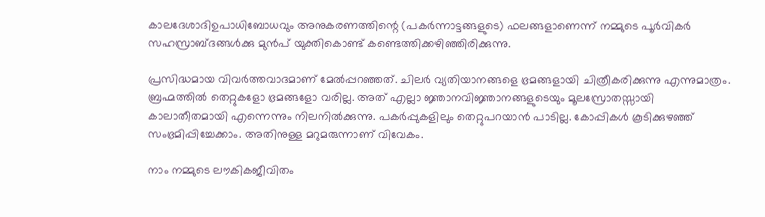കാലദേശാദിഉപാധിബോധവും അനുകരണത്തിന്റെ (പകര്‍ന്നാട്ടങ്ങളുടെ) ഫലങ്ങളാണെന്ന് നമ്മുടെ പൂര്‍വികര്‍ സഹസ്രാബ്ദങ്ങള്‍ക്കു മുന്‍പ് യുക്തികൊണ്ട് കണ്ടെത്തിക്കഴിഞ്ഞിരിക്കുന്നു.

പ്രസിദ്ധമായ വിവര്‍ത്തവാദമാണ് മേല്‍പ്പറഞ്ഞത്. ചിലര്‍ വ്യതിയാനങ്ങളെ ഭ്രമങ്ങളായി ചിത്രീകരിക്കുന്നു എന്നുമാത്രം. ബ്രഹ്മത്തില്‍ തെറ്റുകളോ ഭ്രമങ്ങളോ വരില്ല. അത് എല്ലാ ജ്ഞാനവിജ്ഞാനങ്ങളുടെയും മൂലസ്രോതസ്സായി കാലാതീതമായി എന്നെന്നും നിലനില്‍ക്കുന്നു. പകര്‍പ്പുകളിലും തെറ്റുപറയാന്‍ പാടില്ല. കോപ്പികള്‍ കൂടിക്കുഴഞ്ഞ് സംഭ്രമിപ്പിച്ചേക്കാം. അതിനുള്ള മറുമരുന്നാണ് വിവേകം.

നാം നമ്മുടെ ലൗകികജീവിതം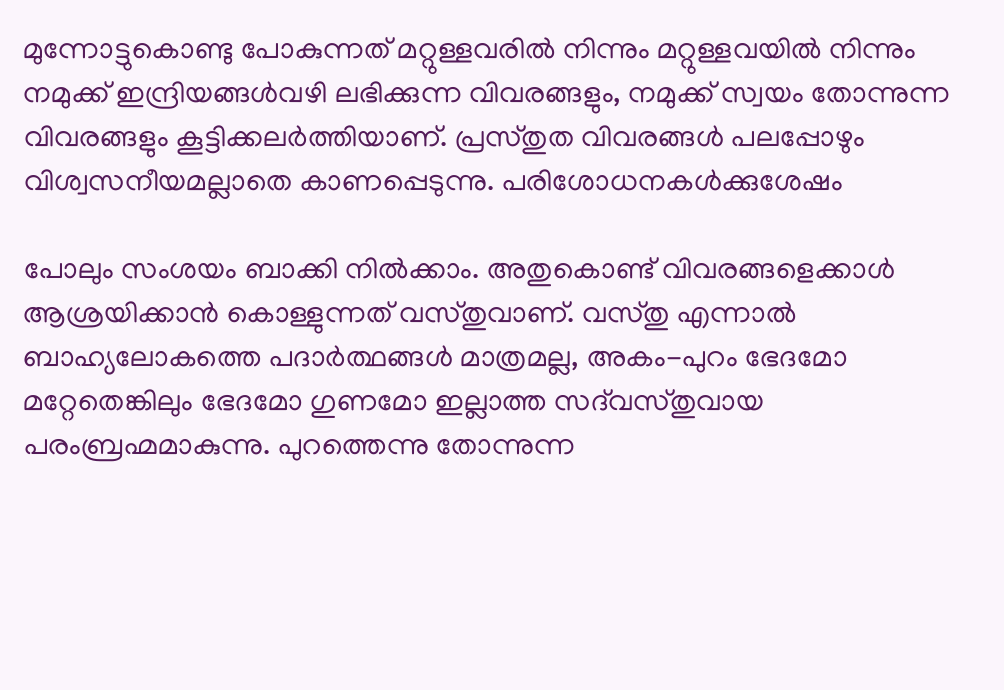മുന്നോട്ടുകൊണ്ടു പോകുന്നത് മറ്റുള്ളവരില്‍ നിന്നും മറ്റുള്ളവയില്‍ നിന്നും നമുക്ക് ഇന്ദ്രിയങ്ങള്‍വഴി ലഭിക്കുന്ന വിവരങ്ങളും, നമുക്ക് സ്വയം തോന്നുന്ന വിവരങ്ങളും കൂട്ടിക്കലര്‍ത്തിയാണ്. പ്രസ്തുത വിവരങ്ങള്‍ പലപ്പോഴും വിശ്വസനീയമല്ലാതെ കാണപ്പെടുന്നു. പരിശോധനകള്‍ക്കുശേഷം

പോലും സംശയം ബാക്കി നില്‍ക്കാം. അതുകൊണ്ട് വിവരങ്ങളെക്കാള്‍ ആശ്രയിക്കാന്‍ കൊള്ളുന്നത് വസ്തുവാണ്. വസ്തു എന്നാല്‍ ബാഹ്യലോകത്തെ പദാര്‍ത്ഥങ്ങള്‍ മാത്രമല്ല, അകം-പുറം ഭേദമോ മറ്റേതെങ്കിലും ഭേദമോ ഗുണമോ ഇല്ലാത്ത സദ്‌വസ്തുവായ പരംബ്രഹ്മമാകുന്നു. പുറത്തെന്നു തോന്നുന്ന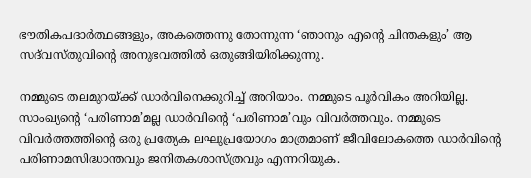ഭൗതികപദാര്‍ത്ഥങ്ങളും, അകത്തെന്നു തോന്നുന്ന ‘ഞാനും എന്റെ ചിന്തകളും’ ആ സദ്‌വസ്തുവിന്റെ അനുഭവത്തില്‍ ഒതുങ്ങിയിരിക്കുന്നു.

നമ്മുടെ തലമുറയ്‌ക്ക് ഡാര്‍വിനെക്കുറിച്ച് അറിയാം. നമ്മുടെ പൂര്‍വികം അറിയില്ല. സാംഖ്യന്റെ ‘പരിണാമ’മല്ല ഡാര്‍വിന്റെ ‘പരിണാമ’വും വിവര്‍ത്തവും. നമ്മുടെ വിവര്‍ത്തത്തിന്റെ ഒരു പ്രത്യേക ലഘുപ്രയോഗം മാത്രമാണ് ജീവിലോകത്തെ ഡാര്‍വിന്റെ പരിണാമസിദ്ധാന്തവും ജനിതകശാസ്ത്രവും എന്നറിയുക.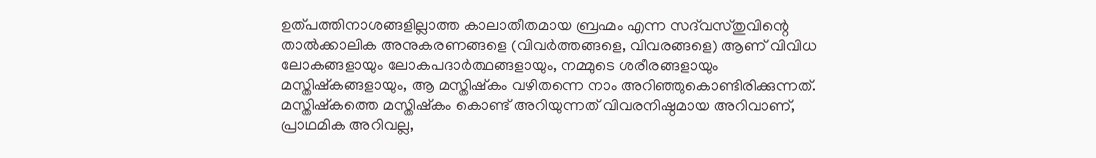ഉത്പത്തിനാശങ്ങളില്ലാത്ത കാലാതീതമായ ബ്രഹ്മം എന്ന സദ്‌വസ്തുവിന്റെ താല്‍ക്കാലിക അനുകരണങ്ങളെ (വിവര്‍ത്തങ്ങളെ, വിവരങ്ങളെ) ആണ് വിവിധ ലോകങ്ങളായും ലോകപദാര്‍ത്ഥങ്ങളായും, നമ്മുടെ ശരീരങ്ങളായും മസ്തിഷ്‌കങ്ങളായും, ആ മസ്തിഷ്‌കം വഴിതന്നെ നാം അറിഞ്ഞുകൊണ്ടിരിക്കുന്നത്. മസ്തിഷ്‌കത്തെ മസ്തിഷ്‌കം കൊണ്ട് അറിയുന്നത് വിവരനിഷ്ഠമായ അറിവാണ്, പ്രാഥമിക അറിവല്ല,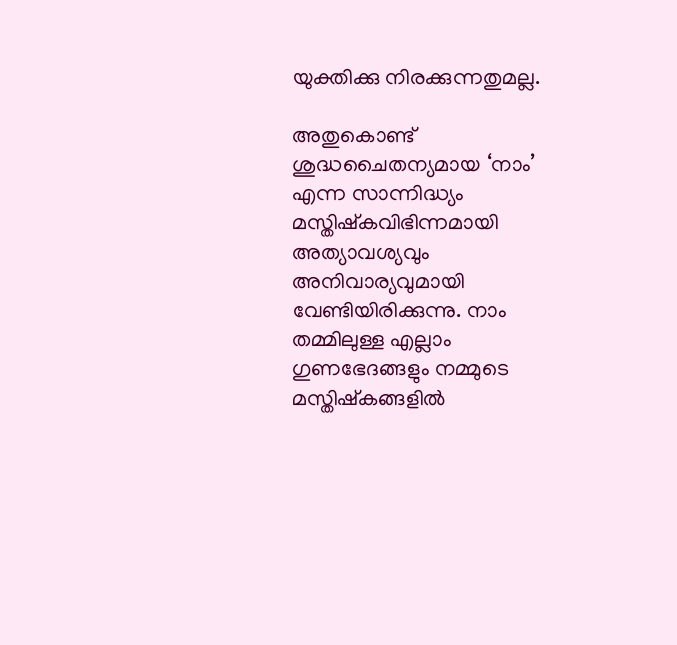യുക്തിക്കു നിരക്കുന്നതുമല്ല.

അതുകൊണ്ട് ശുദ്ധചൈതന്യമായ ‘നാം’ എന്ന സാന്നിദ്ധ്യം മസ്തിഷ്‌കവിഭിന്നമായി അത്യാവശ്യവും അനിവാര്യവുമായി വേണ്ടിയിരിക്കുന്നു. നാം തമ്മിലുള്ള എല്ലാം ഗുണഭേദങ്ങളും നമ്മുടെ മസ്തിഷ്‌കങ്ങളില്‍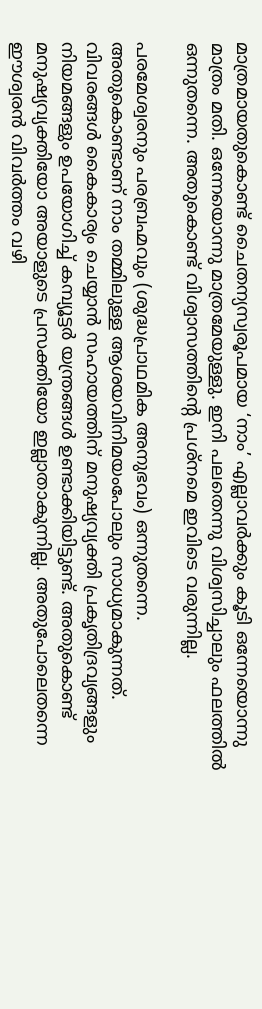മാത്രമായതുകൊണ്ട് ചൈതന്യസ്വരൂപമായ ‘നാം’ എല്ലാവര്‍ക്കും കൂടി ഒന്നേയൊന്നു മാത്രം മതി. ഒന്നേയൊന്നു മാത്രമേയുള്ളു. ഇനി പലതെന്നു വിശ്വസിച്ചാലും ഫലത്തില്‍ ഒന്നുതന്നെ. അതുകൊണ്ട് വിശ്വാസത്തിന്റെ പ്രശ്‌നമെ ഇവിടെ വരുന്നില്ല.

പരമേശ്വരനും പരബ്രഹ്മവും (ശുദ്ധപ്രാഥമിക അനുഭവം) ഒന്നുതന്നെ. അതുകൊണ്ടാണ് നാം തമ്മിലുള്ള ആശയവിനിമയംപോലും സാധ്യമാകുന്നത്. വിവരങ്ങള്‍ കൈകാര്യം ചെയ്യാന്‍ സഹായത്തിന് മനുഷ്യവ്യക്തി പ്രകൃതിദ്രവ്യങ്ങളും നിയമങ്ങളും ഉപയോഗിച്ച് കമ്പ്യൂട്ടര്‍ യന്ത്രങ്ങള്‍ ഉണ്ടാക്കിയിട്ടുണ്ട്. അതുകൊണ്ട് മനുഷ്യവ്യക്തിയോ അയാളുടെ പ്രസക്തിയോ ഇല്ലാതാകുന്നില്ല. അതുപോലെതന്നെ ഈശ്വരന്‍ വിവര്‍ത്തം വഴി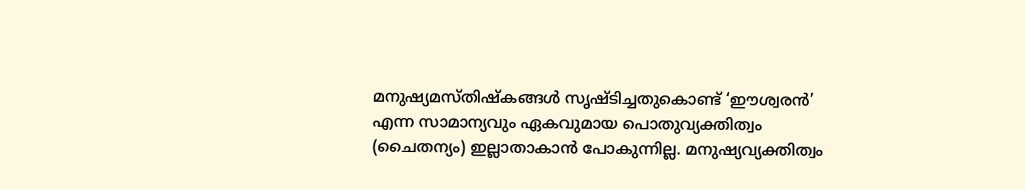മനുഷ്യമസ്തിഷ്‌കങ്ങള്‍ സൃഷ്ടിച്ചതുകൊണ്ട് ‘ഈശ്വരന്‍’ എന്ന സാമാന്യവും ഏകവുമായ പൊതുവ്യക്തിത്വം (ചൈതന്യം) ഇല്ലാതാകാന്‍ പോകുന്നില്ല. മനുഷ്യവ്യക്തിത്വം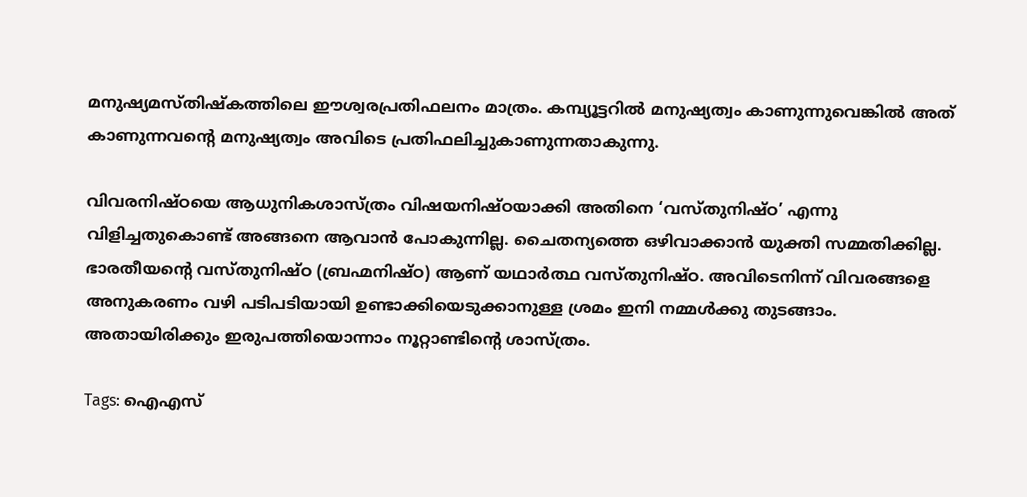മനുഷ്യമസ്തിഷ്‌കത്തിലെ ഈശ്വരപ്രതിഫലനം മാത്രം. കമ്പ്യൂട്ടറില്‍ മനുഷ്യത്വം കാണുന്നുവെങ്കില്‍ അത് കാണുന്നവന്റെ മനുഷ്യത്വം അവിടെ പ്രതിഫലിച്ചുകാണുന്നതാകുന്നു.

വിവരനിഷ്ഠയെ ആധുനികശാസ്ത്രം വിഷയനിഷ്ഠയാക്കി അതിനെ ‘വസ്തുനിഷ്ഠ’ എന്നു വിളിച്ചതുകൊണ്ട് അങ്ങനെ ആവാന്‍ പോകുന്നില്ല. ചൈതന്യത്തെ ഒഴിവാക്കാന്‍ യുക്തി സമ്മതിക്കില്ല. ഭാരതീയന്റെ വസ്തുനിഷ്ഠ (ബ്രഹ്മനിഷ്ഠ) ആണ് യഥാര്‍ത്ഥ വസ്തുനിഷ്ഠ. അവിടെനിന്ന് വിവരങ്ങളെ അനുകരണം വഴി പടിപടിയായി ഉണ്ടാക്കിയെടുക്കാനുള്ള ശ്രമം ഇനി നമ്മള്‍ക്കു തുടങ്ങാം. അതായിരിക്കും ഇരുപത്തിയൊന്നാം നൂറ്റാണ്ടിന്റെ ശാസ്ത്രം.

Tags: ഐഎസ്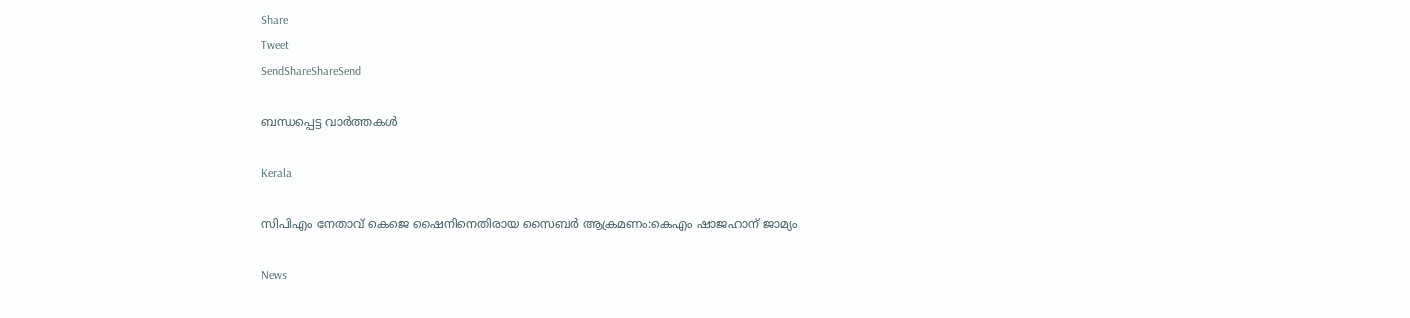Share
Tweet
SendShareShareSend

ബന്ധപ്പെട്ട വാര്‍ത്തകള്‍

Kerala

സിപിഎം നേതാവ് കെജെ ഷൈനിനെതിരായ സൈബര്‍ ആക്രമണം:കെഎം ഷാജഹാന് ജാമ്യം

News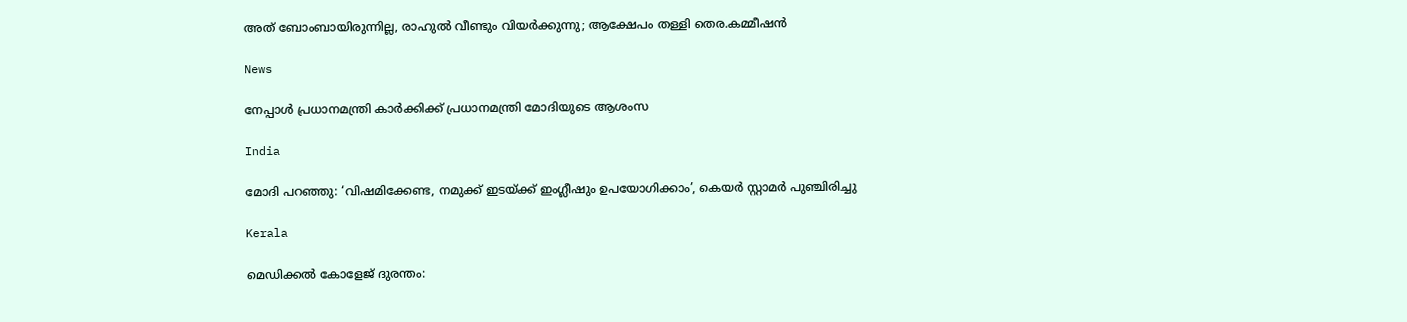അത് ബോംബായിരുന്നില്ല, രാഹുൽ വീണ്ടും വിയർക്കുന്നു; ആക്ഷേപം തള്ളി തെര.കമ്മീഷൻ

News

നേപ്പാൾ പ്രധാനമന്ത്രി കാർക്കിക്ക് പ്രധാനമന്ത്രി മോദിയുടെ ആശംസ

India

മോദി പറഞ്ഞു: ‘വിഷമിക്കേണ്ട, നമുക്ക് ഇടയ്‌ക്ക് ഇംഗ്ലീഷും ഉപയോഗിക്കാം’, കെയര്‍ സ്റ്റാമര്‍ പുഞ്ചിരിച്ചു

Kerala

മെഡിക്കല്‍ കോളേജ് ദുരന്തം: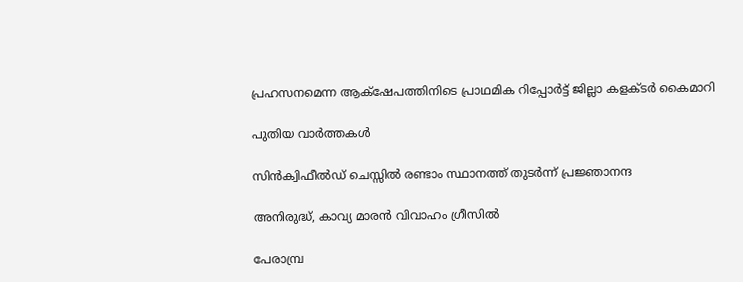പ്രഹസനമെന്ന ആക്‌ഷേപത്തിനിടെ പ്രാഥമിക റിപ്പോര്‍ട്ട് ജില്ലാ കളക്ടര്‍ കൈമാറി

പുതിയ വാര്‍ത്തകള്‍

സിന്‍ക്വിഫീല്‍ഡ് ചെസ്സില്‍ രണ്ടാം സ്ഥാനത്ത് തുടര്‍ന്ന് പ്രജ്ഞാനന്ദ

അനിരുദ്ധ്, കാവ്യ മാരന്‍ വിവാഹം ഗ്രീസില്‍

പേരാമ്പ്ര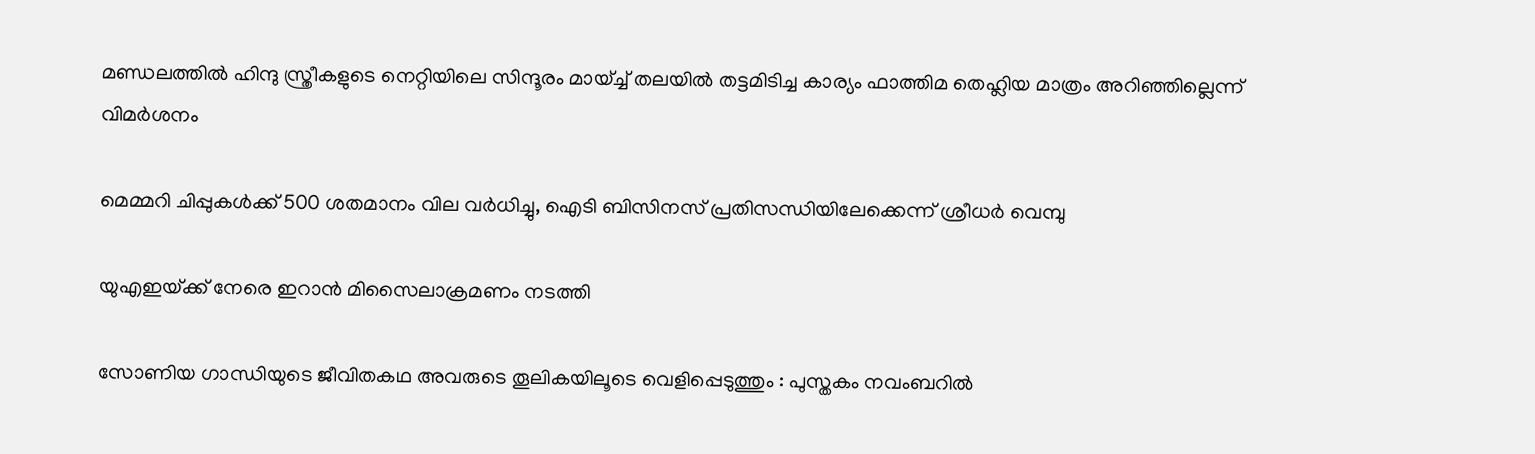മണ്ഡലത്തില്‍ ഹിന്ദു സ്ത്രീകളുടെ നെറ്റിയിലെ സിന്ദൂരം മായ്ച്ച് തലയിൽ തട്ടമിടിച്ച കാര്യം ഫാത്തിമ തെഹ്ലിയ മാത്രം അറിഞ്ഞില്ലെന്ന് വിമര്‍ശനം

മെമ്മറി ചിപ്പുകള്‍ക്ക് 500 ശതമാനം വില വര്‍ധിച്ചു, ഐടി ബിസിനസ് പ്രതിസന്ധിയിലേക്കെന്ന് ശ്രീധര്‍ വെമ്പു

യുഎഇയ്‌ക്ക് നേരെ ഇറാന്‍ മിസൈലാക്രമണം നടത്തി

സോണിയ ഗാന്ധിയുടെ ജീവിതകഥ അവരുടെ തൂലികയിലൂടെ വെളിപ്പെടുത്തും : പുസ്തകം നവംബറിൽ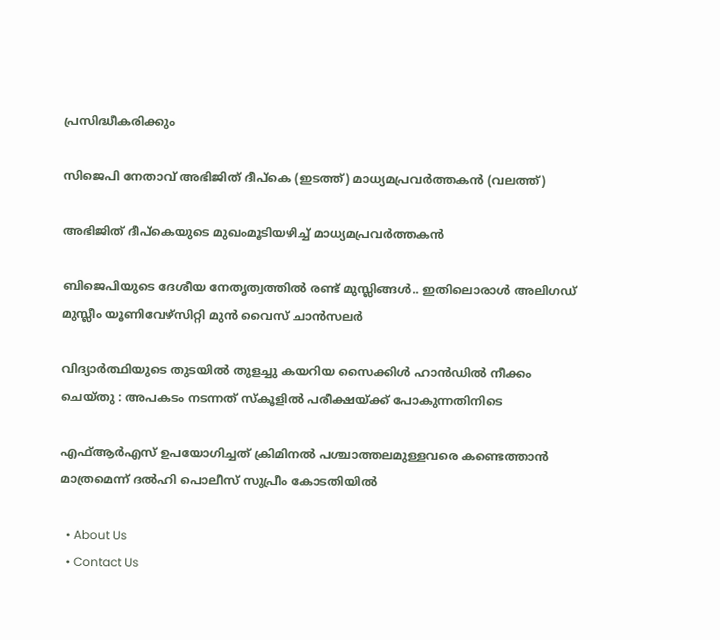പ്രസിദ്ധീകരിക്കും

സിജെപി നേതാവ് അഭിജിത് ദീപ്കെ (ഇടത്ത്) മാധ്യമപ്രവര്‍ത്തകന്‍ (വലത്ത്)

അഭിജിത് ദീപ്കെയുടെ മുഖംമൂടിയഴിച്ച് മാധ്യമപ്രവര്‍ത്തകന്‍

ബിജെപിയുടെ ദേശീയ നേതൃത്വത്തില്‍ രണ്ട് മുസ്ലിങ്ങള്‍.. ഇതിലൊരാള്‍ അലിഗഡ് മുസ്ലീം യൂണിവേഴ്സിറ്റി മുന്‍ വൈസ് ചാന്‍സലര്‍

വിദ്യാർത്ഥിയുടെ തുടയിൽ തുളച്ചു കയറിയ സൈക്കിൾ ഹാൻഡിൽ നീക്കം ചെയ്തു : അപകടം നടന്നത് സ്കൂളിൽ പരീക്ഷയ്‌ക്ക് പോകുന്നതിനിടെ

എഫ്ആര്‍എസ് ഉപയോഗിച്ചത് ക്രിമിനല്‍ പശ്ചാത്തലമുള്ളവരെ കണ്ടെത്താന്‍ മാത്രമെന്ന് ദല്‍ഹി പൊലീസ് സുപ്രീം കോടതിയില്‍

  • About Us
  • Contact Us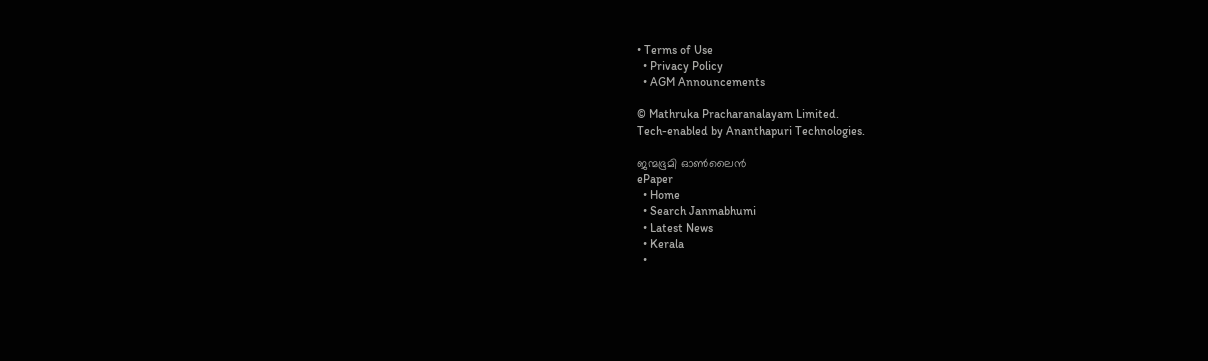• Terms of Use
  • Privacy Policy
  • AGM Announcements

© Mathruka Pracharanalayam Limited.
Tech-enabled by Ananthapuri Technologies.

ജന്മഭൂമി ഓണ്‍ലൈന്‍
ePaper
  • Home
  • Search Janmabhumi
  • Latest News
  • Kerala
  •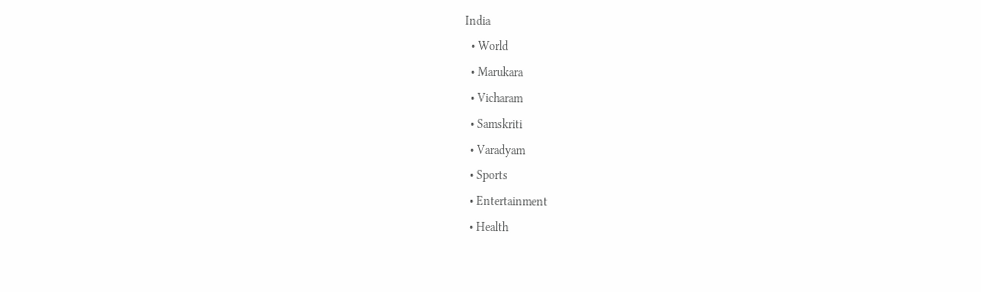India
  • World
  • Marukara
  • Vicharam
  • Samskriti
  • Varadyam
  • Sports
  • Entertainment
  • Health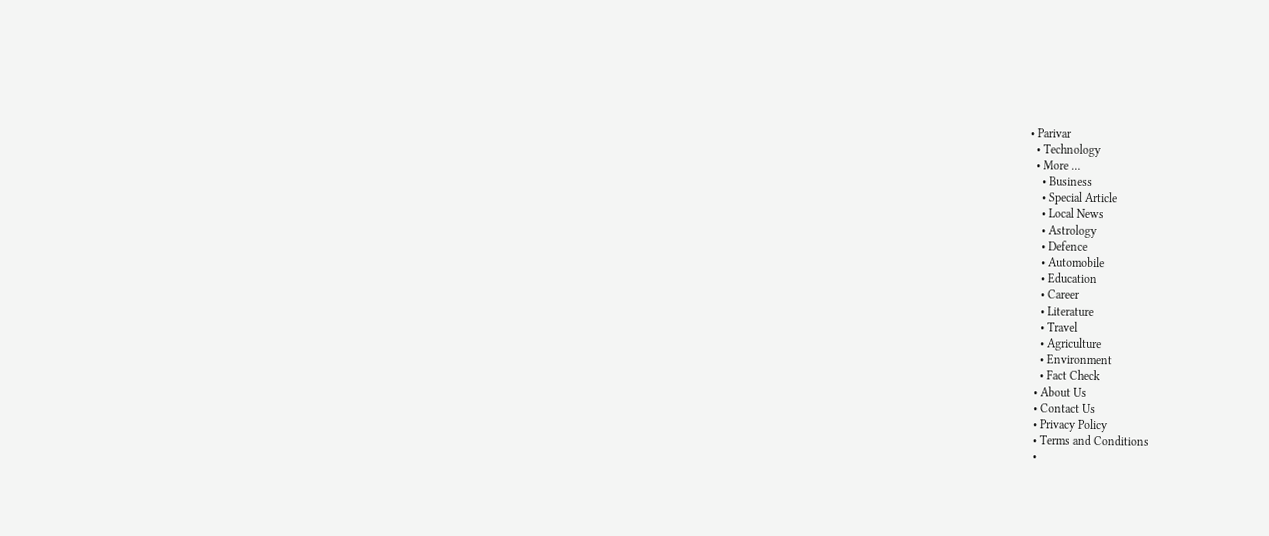• Parivar
  • Technology
  • More …
    • Business
    • Special Article
    • Local News
    • Astrology
    • Defence
    • Automobile
    • Education
    • Career
    • Literature
    • Travel
    • Agriculture
    • Environment
    • Fact Check
  • About Us
  • Contact Us
  • Privacy Policy
  • Terms and Conditions
  •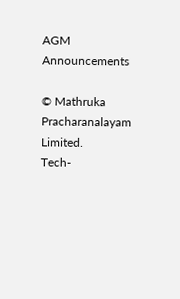AGM Announcements

© Mathruka Pracharanalayam Limited.
Tech-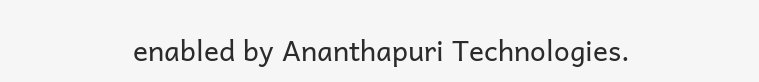enabled by Ananthapuri Technologies.